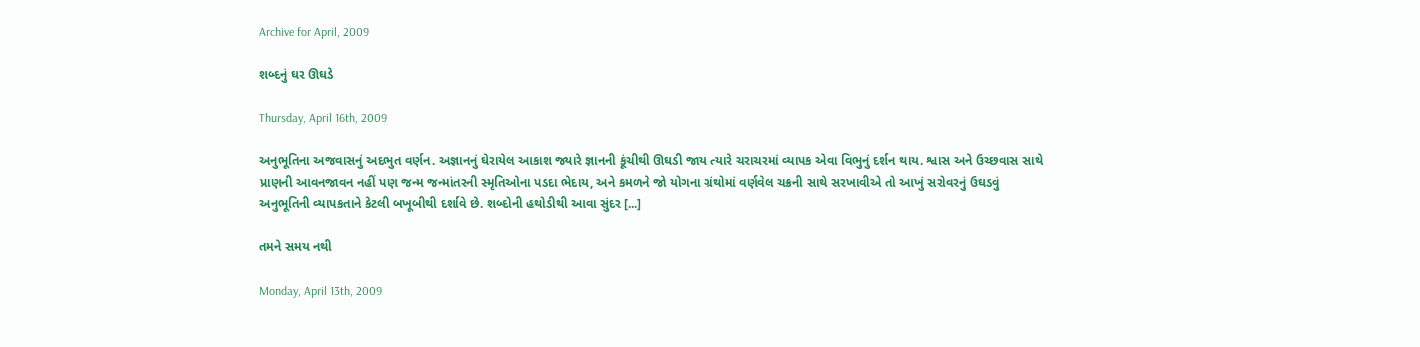Archive for April, 2009

શબ્દનું ઘર ઊઘડે

Thursday, April 16th, 2009

અનુભૂતિના અજવાસનું અદભુત વર્ણન. અજ્ઞાનનું ઘેરાયેલ આકાશ જ્યારે જ્ઞાનની કૂંચીથી ઊઘડી જાય ત્યારે ચરાચરમાં વ્યાપક એવા વિભુનું દર્શન થાય. શ્વાસ અને ઉચ્છવાસ સાથે પ્રાણની આવનજાવન નહીં પણ જન્મ જન્માંતરની સ્મૃતિઓના પડદા ભેદાય, અને કમળને જો યોગના ગ્રંથોમાં વર્ણવેલ ચક્રની સાથે સરખાવીએ તો આખું સરોવરનું ઉઘડવું અનુભૂતિની વ્યાપકતાને કેટલી બખૂબીથી દર્શાવે છે. શબ્દોની હથોડીથી આવા સુંદર [...]

તમને સમય નથી

Monday, April 13th, 2009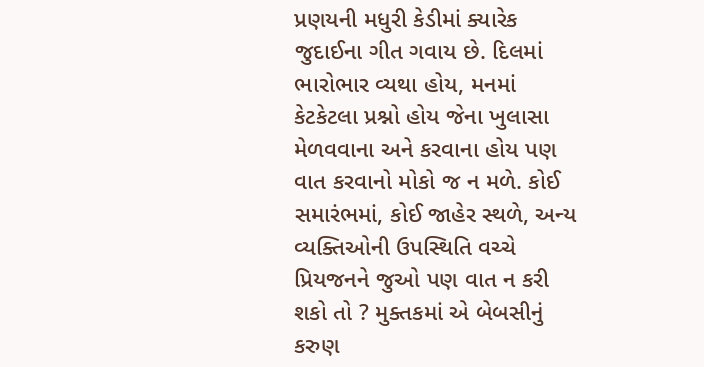પ્રણયની મધુરી કેડીમાં ક્યારેક જુદાઈના ગીત ગવાય છે. દિલમાં ભારોભાર વ્યથા હોય, મનમાં કેટકેટલા પ્રશ્નો હોય જેના ખુલાસા મેળવવાના અને કરવાના હોય પણ વાત કરવાનો મોકો જ ન મળે. કોઈ સમારંભમાં, કોઈ જાહેર સ્થળે, અન્ય વ્યક્તિઓની ઉપસ્થિતિ વચ્ચે પ્રિયજનને જુઓ પણ વાત ન કરી શકો તો ? મુક્તકમાં એ બેબસીનું કરુણ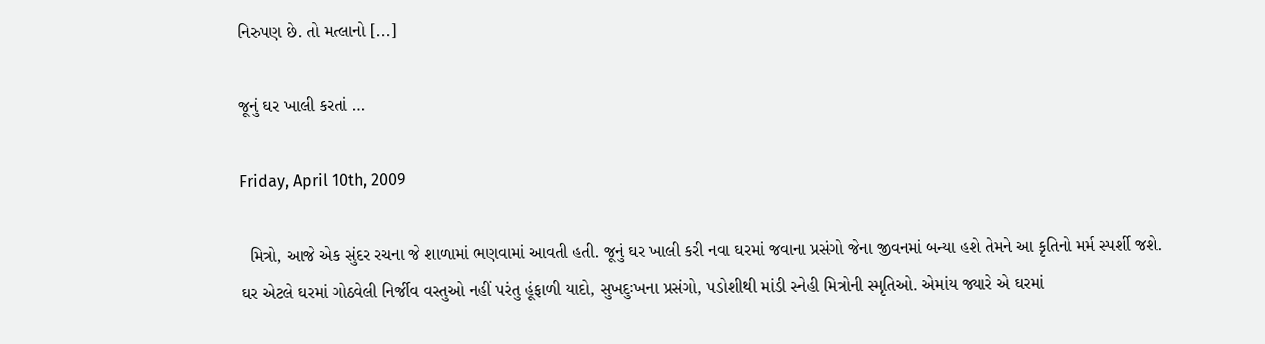નિરુપણ છે. તો મત્લાનો [...]

જૂનું ઘર ખાલી કરતાં …

Friday, April 10th, 2009

  મિત્રો, આજે એક સુંદર રચના જે શાળામાં ભણવામાં આવતી હતી. જૂનું ઘર ખાલી કરી નવા ઘરમાં જવાના પ્રસંગો જેના જીવનમાં બન્યા હશે તેમને આ કૃતિનો મર્મ સ્પર્શી જશે. ઘર એટલે ઘરમાં ગોઠવેલી નિર્જીવ વસ્તુઓ નહીં પરંતુ હૂંફાળી યાદો, સુખદુઃખના પ્રસંગો, પડોશીથી માંડી સ્નેહી મિત્રોની સ્મૃતિઓ. એમાંય જ્યારે એ ઘરમાં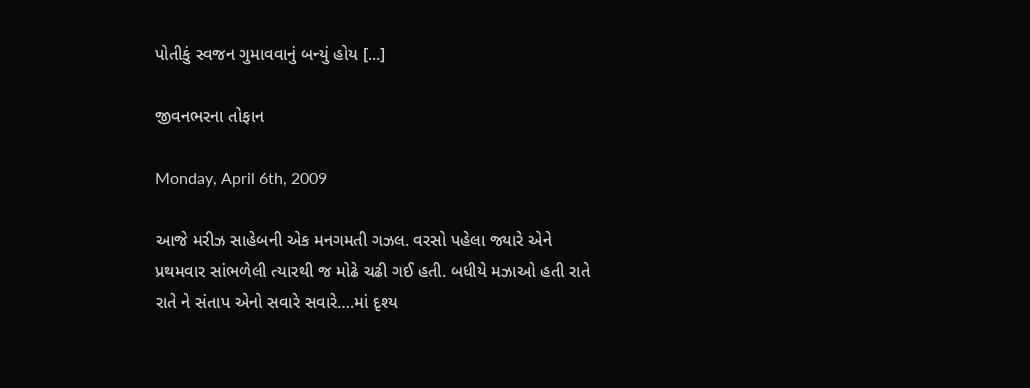પોતીકું સ્વજન ગુમાવવાનું બન્યું હોય [...]

જીવનભરના તોફાન

Monday, April 6th, 2009

આજે મરીઝ સાહેબની એક મનગમતી ગઝલ. વરસો પહેલા જ્યારે એને પ્રથમવાર સાંભળેલી ત્યારથી જ મોઢે ચઢી ગઈ હતી. બધીયે મઝાઓ હતી રાતે રાતે ને સંતાપ એનો સવારે સવારે….માં દૃશ્ય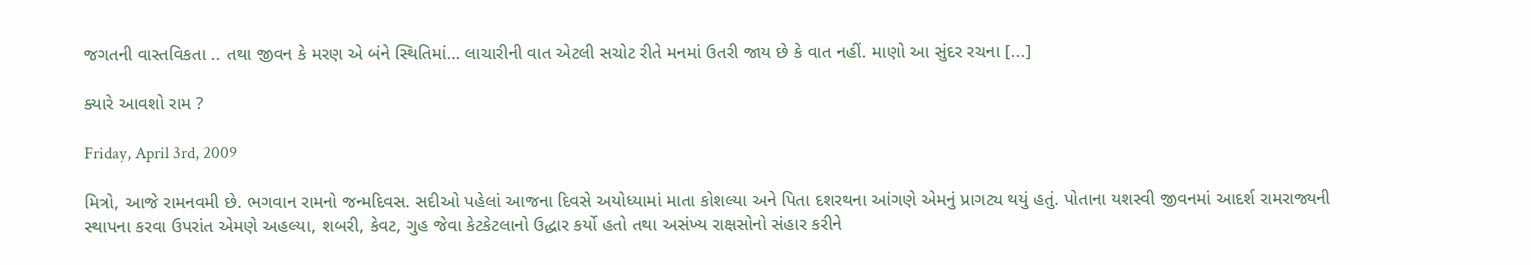જગતની વાસ્તવિકતા .. તથા જીવન કે મરણ એ બંને સ્થિતિમાં… લાચારીની વાત એટલી સચોટ રીતે મનમાં ઉતરી જાય છે કે વાત નહીં. માણો આ સુંદર રચના [...]

ક્યારે આવશો રામ ?

Friday, April 3rd, 2009

મિત્રો, આજે રામનવમી છે. ભગવાન રામનો જન્મદિવસ. સદીઓ પહેલાં આજના દિવસે અયોધ્યામાં માતા કોશલ્યા અને પિતા દશરથના આંગણે એમનું પ્રાગટ્ય થયું હતું. પોતાના યશસ્વી જીવનમાં આદર્શ રામરાજ્યની સ્થાપના કરવા ઉપરાંત એમણે અહલ્યા, શબરી, કેવટ, ગુહ જેવા કેટકેટલાનો ઉદ્ધાર કર્યો હતો તથા અસંખ્ય રાક્ષસોનો સંહાર કરીને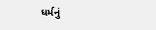ધર્મનું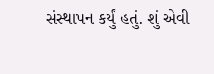સંસ્થાપન કર્યું હતું. શું એવી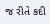જ રીતે કદી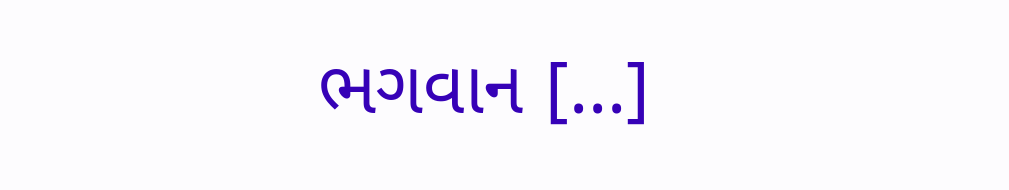ભગવાન [...]